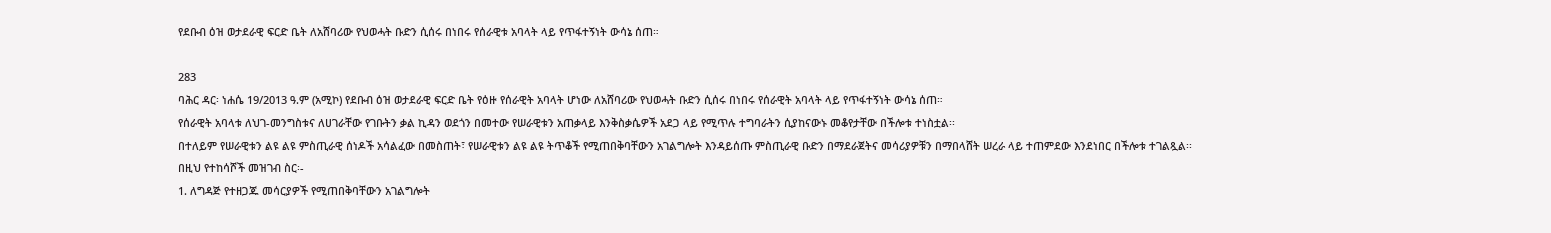የደቡብ ዕዝ ወታደራዊ ፍርድ ቤት ለአሸባሪው የህወሓት ቡድን ሲሰሩ በነበሩ የሰራዊቱ አባላት ላይ የጥፋተኝነት ውሳኔ ሰጠ።

283
ባሕር ዳር፡ ነሐሴ 19/2013 ዓ.ም (አሚኮ) የደቡብ ዕዝ ወታደራዊ ፍርድ ቤት የዕዙ የሰራዊት አባላት ሆነው ለአሸባሪው የህወሓት ቡድን ሲሰሩ በነበሩ የሰራዊት አባላት ላይ የጥፋተኝነት ውሳኔ ሰጠ።
የሰራዊት አባላቱ ለህገ-መንግስቱና ለሀገራቸው የገቡትን ቃል ኪዳን ወደጎን በመተው የሠራዊቱን አጠቃላይ እንቅስቃሴዎች አደጋ ላይ የሚጥሉ ተግባራትን ሲያከናውኑ መቆየታቸው በችሎቱ ተነስቷል፡፡
በተለይም የሠራዊቱን ልዩ ልዩ ምስጢራዊ ሰነዶች አሳልፈው በመስጠት፣ የሠራዊቱን ልዩ ልዩ ትጥቆች የሚጠበቅባቸውን አገልግሎት እንዳይሰጡ ምስጢራዊ ቡድን በማደራጀትና መሳሪያዎቹን በማበላሸት ሠረራ ላይ ተጠምደው እንደነበር በችሎቱ ተገልጿል፡፡
በዚህ የተከሳሾች መዝገብ ስር፡-
1. ለግዳጅ የተዘጋጁ መሳርያዎች የሚጠበቅባቸውን አገልግሎት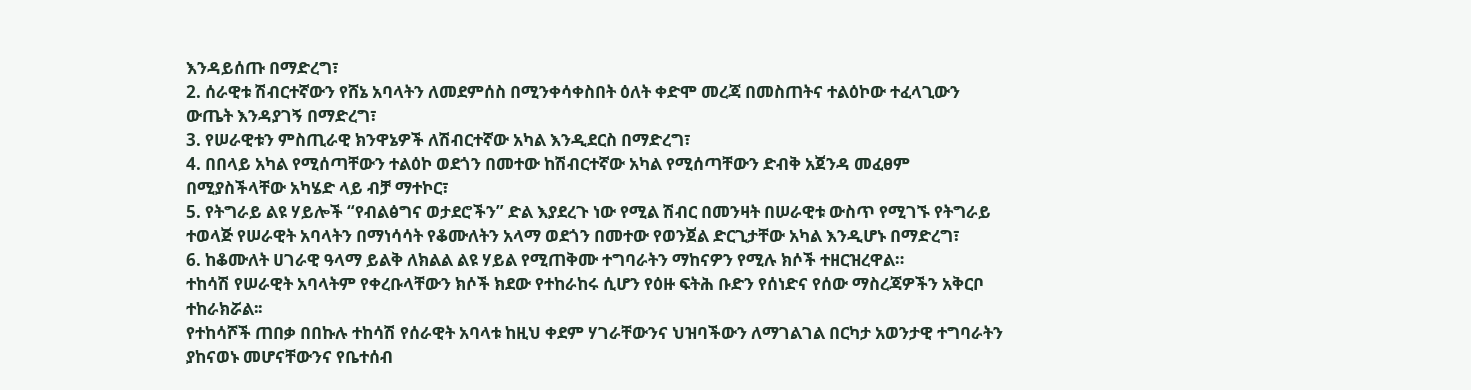እንዳይሰጡ በማድረግ፣
2. ሰራዊቱ ሽብርተኛውን የሸኔ አባላትን ለመደምሰስ በሚንቀሳቀስበት ዕለት ቀድሞ መረጃ በመስጠትና ተልዕኮው ተፈላጊውን ውጤት እንዳያገኝ በማድረግ፣
3. የሠራዊቱን ምስጢራዊ ክንዋኔዎች ለሽብርተኛው አካል እንዲደርስ በማድረግ፣
4. በበላይ አካል የሚሰጣቸውን ተልዕኮ ወደጎን በመተው ከሽብርተኛው አካል የሚሰጣቸውን ድብቅ አጀንዳ መፈፀም በሚያስችላቸው አካሄድ ላይ ብቻ ማተኮር፣
5. የትግራይ ልዩ ሃይሎች “የብልፅግና ወታደሮችን” ድል እያደረጉ ነው የሚል ሽብር በመንዛት በሠራዊቱ ውስጥ የሚገኙ የትግራይ ተወላጅ የሠራዊት አባላትን በማነሳሳት የቆሙለትን አላማ ወደጎን በመተው የወንጀል ድርጊታቸው አካል እንዲሆኑ በማድረግ፣
6. ከቆሙለት ሀገራዊ ዓላማ ይልቅ ለክልል ልዩ ሃይል የሚጠቅሙ ተግባራትን ማከናዎን የሚሉ ክሶች ተዘርዝረዋል።
ተከሳሽ የሠራዊት አባላትም የቀረቡላቸውን ክሶች ክደው የተከራከሩ ሲሆን የዕዙ ፍትሕ ቡድን የሰነድና የሰው ማስረጃዎችን አቅርቦ ተከራክሯል፡፡
የተከሳሾች ጠበቃ በበኩሉ ተከሳሽ የሰራዊት አባላቱ ከዚህ ቀደም ሃገራቸውንና ህዝባችውን ለማገልገል በርካታ አወንታዊ ተግባራትን ያከናወኑ መሆናቸውንና የቤተሰብ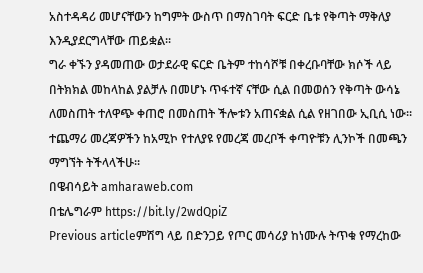አስተዳዳሪ መሆናቸውን ከግምት ውስጥ በማስገባት ፍርድ ቤቱ የቅጣት ማቅለያ እንዲያደርግላቸው ጠይቋል፡፡
ግራ ቀኙን ያዳመጠው ወታደራዊ ፍርድ ቤትም ተከሳሾቹ በቀረቡባቸው ክሶች ላይ በትክክል መከላከል ያልቻሉ በመሆኑ ጥፋተኛ ናቸው ሲል በመወሰን የቅጣት ውሳኔ ለመስጠት ተለዋጭ ቀጠሮ በመስጠት ችሎቱን አጠናቋል ሲል የዘገበው ኢቢሲ ነው።
ተጨማሪ መረጃዎችን ከአሚኮ የተለያዩ የመረጃ መረቦች ቀጣዮቹን ሊንኮች በመጫን ማግኘት ትችላላችሁ፡፡
በዌብሳይት amharaweb.com
በቴሌግራም https://bit.ly/2wdQpiZ
Previous articleምሽግ ላይ በድንጋይ የጦር መሳሪያ ከነሙሉ ትጥቁ የማረከው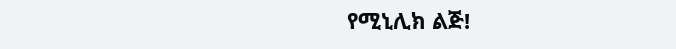የሚኒሊክ ልጅ!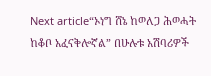Next article“ኦነግ ሸኔ ከወለጋ ሕወሓት ከቆቦ አፈናቅሎኛል” በሁሉቱ አሽባሪዎች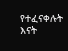የተፈናቀሉት እናት